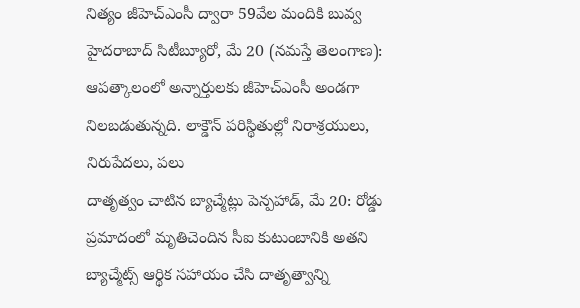నిత్యం జీహెచ్ఎంసీ ద్వారా 59వేల మందికి బువ్వ హైదరాబాద్ సిటీబ్యూరో, మే 20 (నమస్తే తెలంగాణ): ఆపత్కాలంలో అన్నార్తులకు జీహెచ్ఎంసీ అండగా నిలబడుతున్నది. లాక్డౌన్ పరిస్థితుల్లో నిరాశ్రయులు, నిరుపేదలు, పలు
దాతృత్వం చాటిన బ్యాచ్మేట్లు పెన్పహాడ్, మే 20: రోడ్డు ప్రమాదంలో మృతిచెందిన సీఐ కుటుంబానికి అతని బ్యాచ్మేట్స్ ఆర్థిక సహాయం చేసి దాతృత్వాన్ని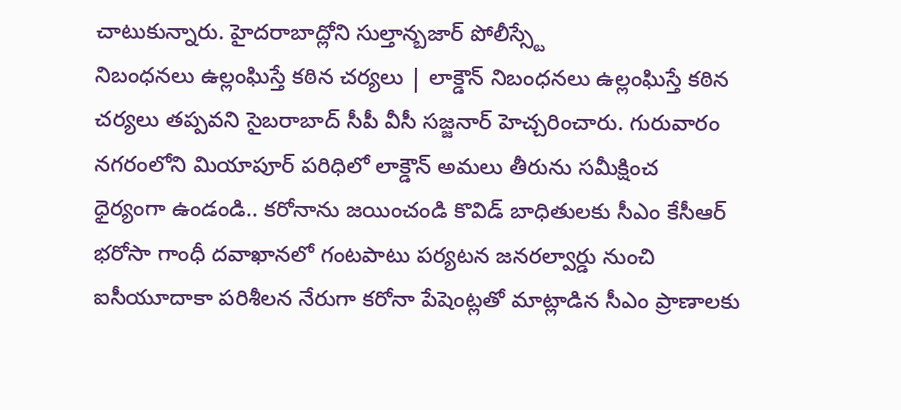చాటుకున్నారు. హైదరాబాద్లోని సుల్తాన్బజార్ పోలీస్స్టే
నిబంధనలు ఉల్లంఘిస్తే కఠిన చర్యలు | లాక్డౌన్ నిబంధనలు ఉల్లంఘిస్తే కఠిన చర్యలు తప్పవని సైబరాబాద్ సీపీ వీసీ సజ్జనార్ హెచ్చరించారు. గురువారం నగరంలోని మియాపూర్ పరిధిలో లాక్డౌన్ అమలు తీరును సమీక్షించ
ధైర్యంగా ఉండండి.. కరోనాను జయించండి కొవిడ్ బాధితులకు సీఎం కేసీఆర్ భరోసా గాంధీ దవాఖానలో గంటపాటు పర్యటన జనరల్వార్డు నుంచి ఐసీయూదాకా పరిశీలన నేరుగా కరోనా పేషెంట్లతో మాట్లాడిన సీఎం ప్రాణాలకు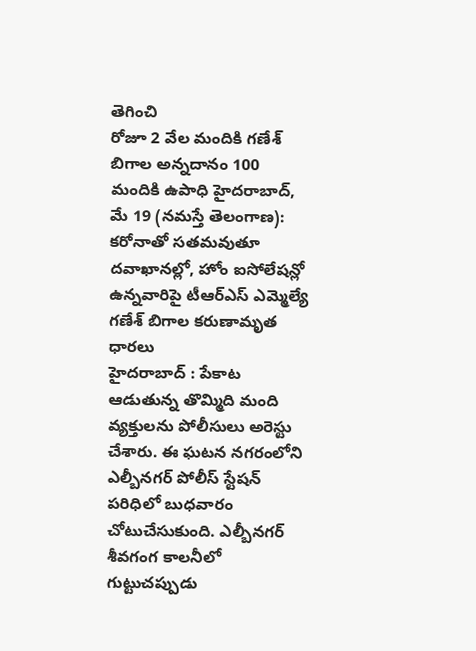తెగించి
రోజూ 2 వేల మందికి గణేశ్ బిగాల అన్నదానం 100 మందికి ఉపాధి హైదరాబాద్, మే 19 (నమస్తే తెలంగాణ): కరోనాతో సతమవుతూ దవాఖానల్లో, హోం ఐసోలేషన్లో ఉన్నవారిపై టీఆర్ఎస్ ఎమ్మెల్యే గణేశ్ బిగాల కరుణామృత ధారలు
హైదరాబాద్ : పేకాట ఆడుతున్న తొమ్మిది మంది వ్యక్తులను పోలీసులు అరెస్టు చేశారు. ఈ ఘటన నగరంలోని ఎల్బీనగర్ పోలీస్ స్టేషన్ పరిధిలో బుధవారం చోటుచేసుకుంది. ఎల్బీనగర్ శీవగంగ కాలనీలో గుట్టుచప్పుడు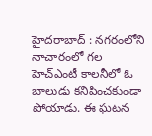హైదరాబాద్ : నగరంలోని నాచారంలో గల హెచ్ఎంటీ కాలనీలో ఓ బాలుడు కనిపించకుండా పోయాడు. ఈ ఘటన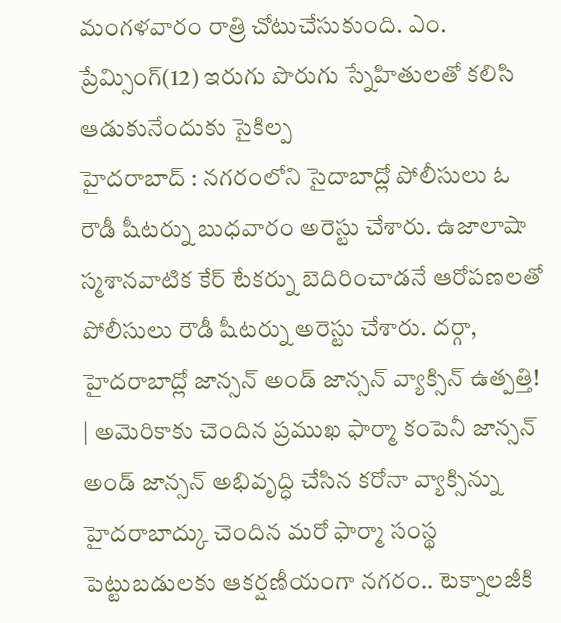మంగళవారం రాత్రి చోటుచేసుకుంది. ఎం. ప్రేమ్సింగ్(12) ఇరుగు పొరుగు స్నేహితులతో కలిసి ఆడుకునేందుకు సైకిల్ప
హైదరాబాద్ : నగరంలోని సైదాబాద్లో పోలీసులు ఓ రౌడీ షీటర్ను బుధవారం అరెస్టు చేశారు. ఉజాలాషా స్మశానవాటిక కేర్ టేకర్ను బెదిరించాడనే ఆరోపణలతో పోలీసులు రౌడీ షీటర్ను అరెస్టు చేశారు. దర్గా,
హైదరాబాద్లో జాన్సన్ అండ్ జాన్సన్ వ్యాక్సిన్ ఉత్పత్తి! | అమెరికాకు చెందిన ప్రముఖ ఫార్మా కంపెనీ జాన్సన్ అండ్ జాన్సన్ అభివృద్ధి చేసిన కరోనా వ్యాక్సిన్ను హైదరాబాద్కు చెందిన మరో ఫార్మా సంస్థ
పెట్టుబడులకు ఆకర్షణీయంగా నగరం.. టెక్నాలజీకి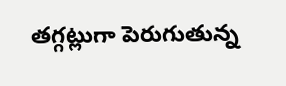తగ్గట్లుగా పెరుగుతున్న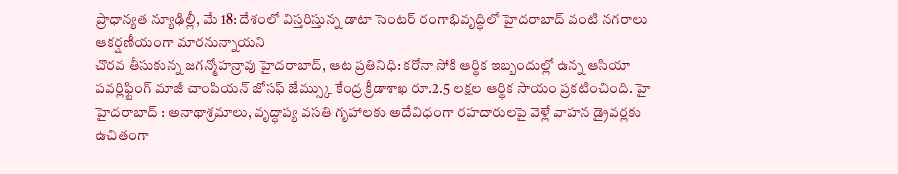ప్రాధాన్యత న్యూఢిల్లీ, మే 18: దేశంలో విస్తరిస్తున్న డాటా సెంటర్ రంగాభివృద్ధిలో హైదరాబాద్ వంటి నగరాలు ఆకర్షణీయంగా మారనున్నాయని
చొరవ తీసుకున్న జగన్మోహన్రావు హైదరాబాద్, ఆట ప్రతినిధి: కరోనా సోకి ఆర్థిక ఇబ్బందుల్లో ఉన్న ఆసియా పవర్లిఫ్టింగ్ మాజీ చాంపియన్ జోసఫ్ జేమ్స్కు కేంద్ర క్రీడాశాఖ రూ.2.5 లక్షల ఆర్థిక సాయం ప్రకటించింది. హై
హైదరాబాద్ : అనాథాశ్రమాలు, వృద్ధాప్య వసతి గృహాలకు అదేవిధంగా రహదారులపై వెళ్లే వాహన డ్రైవర్లకు ఉచితంగా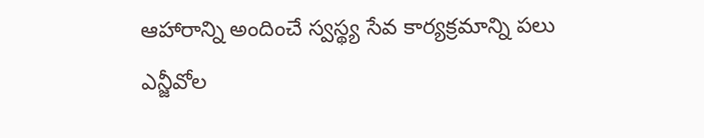ఆహారాన్ని అందించే స్వస్థ్య సేవ కార్యక్రమాన్ని పలు ఎన్జీవోల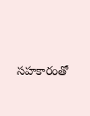సహకారంతో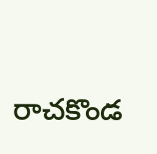రాచకొండ